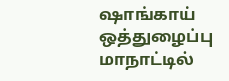ஷாங்காய் ஒத்துழைப்பு மாநாட்டில்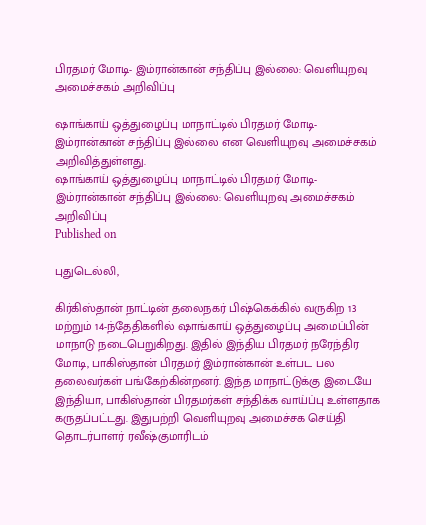பிரதமர் மோடி- இம்ரான்கான் சந்திப்பு இல்லை: வெளியுறவு அமைச்சகம் அறிவிப்பு

ஷாங்காய் ஒத்துழைப்பு மாநாட்டில் பிரதமர் மோடி- இம்ரான்கான் சந்திப்பு இல்லை என வெளியுறவு அமைச்சகம் அறிவித்துள்ளது.
ஷாங்காய் ஒத்துழைப்பு மாநாட்டில் பிரதமர் மோடி- இம்ரான்கான் சந்திப்பு இல்லை: வெளியுறவு அமைச்சகம் அறிவிப்பு
Published on

புதுடெல்லி,

கிர்கிஸ்தான் நாட்டின் தலைநகர் பிஷ்கெக்கில் வருகிற 13 மற்றும் 14-ந்தேதிகளில் ஷாங்காய் ஒத்துழைப்பு அமைப்பின் மாநாடு நடைபெறுகிறது. இதில் இந்திய பிரதமர் நரேந்திர மோடி, பாகிஸ்தான் பிரதமர் இம்ரான்கான் உள்பட பல தலைவர்கள் பங்கேற்கின்றனர். இந்த மாநாட்டுக்கு இடையே இந்தியா, பாகிஸ்தான் பிரதமர்கள் சந்திக்க வாய்ப்பு உள்ளதாக கருதப்பட்டது. இதுபற்றி வெளியுறவு அமைச்சக செய்தி தொடர்பாளர் ரவீஷ்குமாரிடம்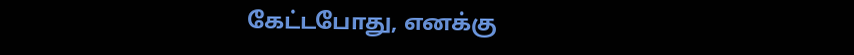கேட்டபோது, எனக்கு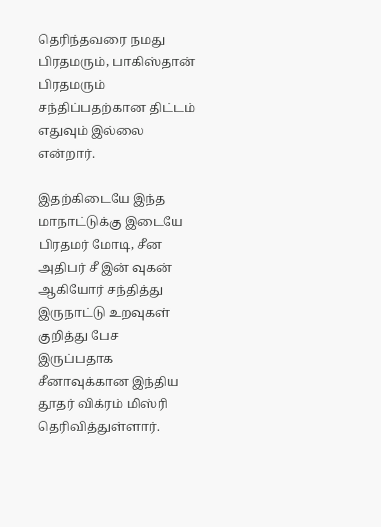தெரிந்தவரை நமது பிரதமரும், பாகிஸ்தான் பிரதமரும் சந்திப்பதற்கான திட்டம் எதுவும் இல்லை என்றார்.

இதற்கிடையே இந்த மாநாட்டுக்கு இடையே பிரதமர் மோடி, சீன அதிபர் சீ இன் வுகன் ஆகியோர் சந்தித்து இருநாட்டு உறவுகள் குறித்து பேச இருப்பதாக சீனாவுக்கான இந்திய தூதர் விக்ரம் மிஸ்ரி தெரிவித்துள்ளார்.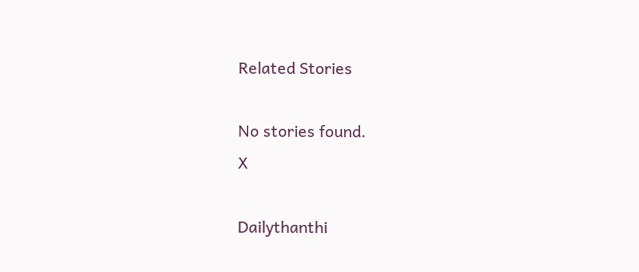Related Stories

No stories found.
X

Dailythanthi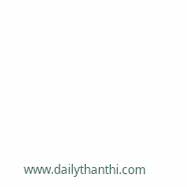www.dailythanthi.com